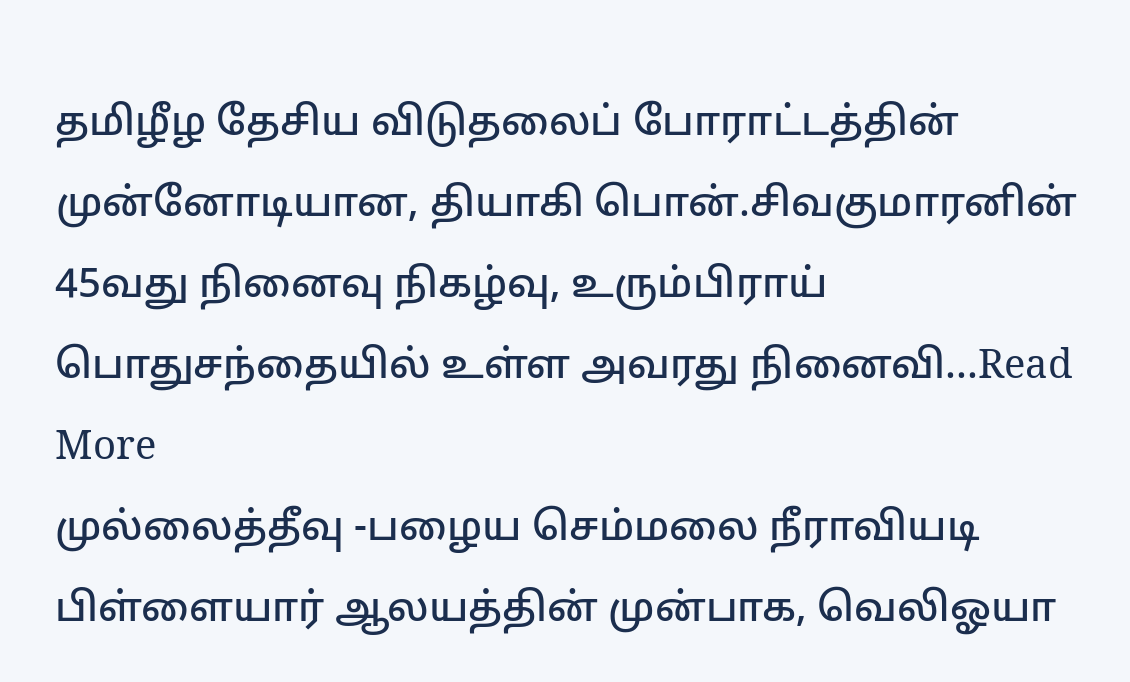தமிழீழ தேசிய விடுதலைப் போராட்டத்தின் முன்னோடியான, தியாகி பொன்.சிவகுமாரனின் 45வது நினைவு நிகழ்வு, உரும்பிராய் பொதுசந்தையில் உள்ள அவரது நினைவி...Read More
முல்லைத்தீவு -பழைய செம்மலை நீராவியடி பிள்ளையார் ஆலயத்தின் முன்பாக, வெலிஓயா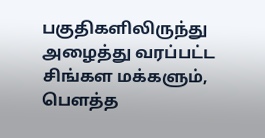பகுதிகளிலிருந்து அழைத்து வரப்பட்ட சிங்கள மக்களும், பௌத்த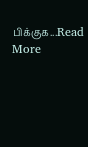பிக்குக...Read More